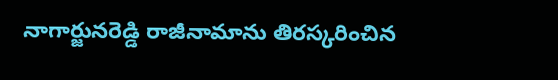నాగార్జునరెడ్డి రాజీనామాను తిరస్కరించిన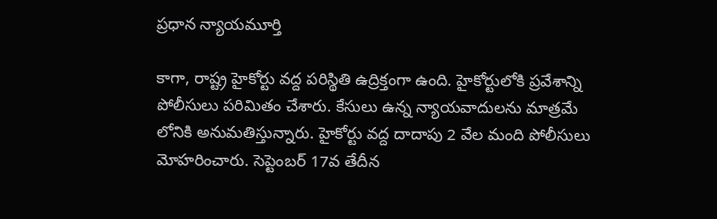ప్రధాన న్యాయమూర్తి

కాగా, రాష్ట్ర హైకోర్టు వద్ద పరిస్థితి ఉద్రిక్తంగా ఉంది. హైకోర్టులోకి ప్రవేశాన్ని పోలీసులు పరిమితం చేశారు. కేసులు ఉన్న న్యాయవాదులను మాత్రమే లోనికి అనుమతిస్తున్నారు. హైకోర్టు వద్ద దాదాపు 2 వేల మంది పోలీసులు మోహరించారు. సెప్టెంబర్ 17వ తేదీన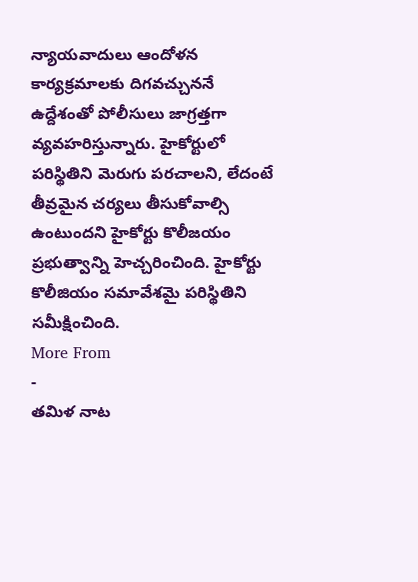న్యాయవాదులు ఆందోళన కార్యక్రమాలకు దిగవచ్చుననే ఉద్దేశంతో పోలీసులు జాగ్రత్తగా వ్యవహరిస్తున్నారు. హైకోర్టులో పరిస్థితిని మెరుగు పరచాలని, లేదంటే తీవ్రమైన చర్యలు తీసుకోవాల్సి ఉంటుందని హైకోర్టు కొలీజయం ప్రభుత్వాన్ని హెచ్చరించింది. హైకోర్టు కొలీజియం సమావేశమై పరిస్థితిని సమీక్షించింది.
More From
-
తమిళ నాట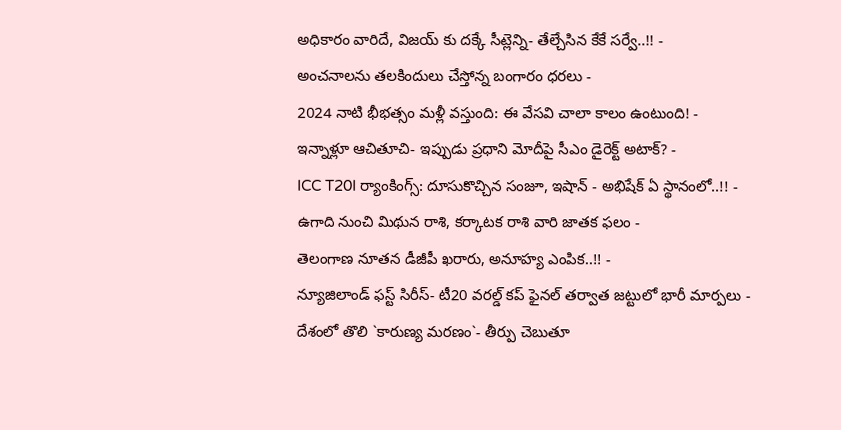అధికారం వారిదే, విజయ్ కు దక్కే సీట్లెన్ని- తేల్చేసిన కేకే సర్వే..!! -
అంచనాలను తలకిందులు చేస్తోన్న బంగారం ధరలు -
2024 నాటి భీభత్సం మళ్లీ వస్తుంది: ఈ వేసవి చాలా కాలం ఉంటుంది! -
ఇన్నాళ్లూ ఆచితూచి- ఇప్పుడు ప్రధాని మోదీపై సీఎం డైరెక్ట్ అటాక్? -
ICC T20I ర్యాంకింగ్స్: దూసుకొచ్చిన సంజూ, ఇషాన్ - అభిషేక్ ఏ స్థానంలో..!! -
ఉగాది నుంచి మిథున రాశి, కర్కాటక రాశి వారి జాతక ఫలం -
తెలంగాణ నూతన డీజీపీ ఖరారు, అనూహ్య ఎంపిక..!! -
న్యూజిలాండ్ ఫస్ట్ సిరీస్- టీ20 వరల్డ్ కప్ ఫైనల్ తర్వాత జట్టులో భారీ మార్పలు -
దేశంలో తొలి `కారుణ్య మరణం`- తీర్పు చెబుతూ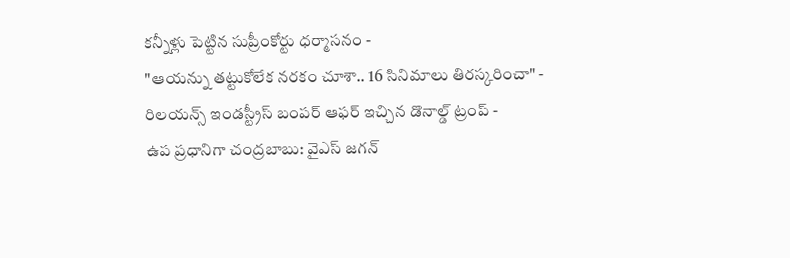కన్నీళ్లు పెట్టిన సుప్రీంకోర్టు ధర్మాసనం -
"ఆయన్ను తట్టుకోలేక నరకం చూశా.. 16 సినిమాలు తిరస్కరించా" -
రిలయన్స్ ఇండస్ట్రీస్ బంపర్ ఆఫర్ ఇచ్చిన డొనాల్డ్ ట్రంప్ -
ఉప ప్రధానిగా చంద్రబాబు: వైఎస్ జగన్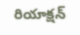రియాక్షన్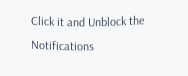Click it and Unblock the Notifications